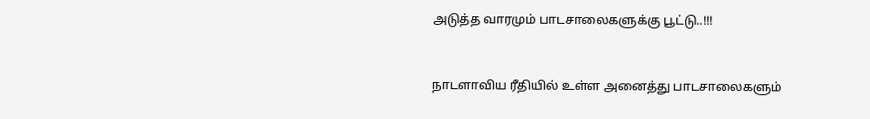அடுத்த வாரமும் பாடசாலைகளுக்கு பூட்டு..!!!


நாடளாவிய ரீதியில் உள்ள அனைத்து பாடசாலைகளும்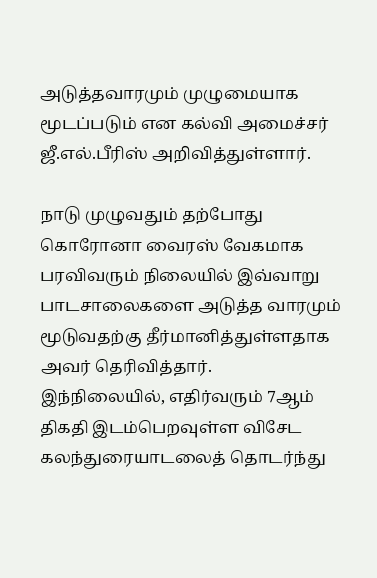அடுத்தவாரமும் முழுமையாக மூடப்படும் என கல்வி அமைச்சர் ஜீ.எல்.பீரிஸ் அறிவித்துள்ளார்.

நாடு முழுவதும் தற்போது கொரோனா வைரஸ் வேகமாக பரவிவரும் நிலையில் இவ்வாறு பாடசாலைகளை அடுத்த வாரமும் மூடுவதற்கு தீர்மானித்துள்ளதாக அவர் தெரிவித்தார்.
இந்நிலையில், எதிர்வரும் 7ஆம் திகதி இடம்பெறவுள்ள விசேட கலந்துரையாடலைத் தொடர்ந்து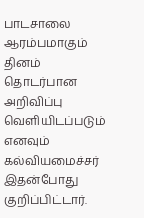பாடசாலை ஆரம்பமாகும் தினம் தொடர்பான அறிவிப்பு வெளியிடப்படும் எனவும் கல்வியமைச்சர் இதன்போது குறிப்பிட்டார்.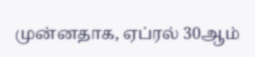முன்னதாக, ஏப்ரல் 30ஆம்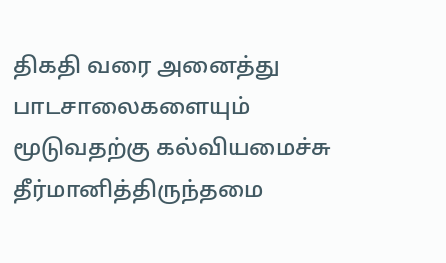திகதி வரை அனைத்து பாடசாலைகளையும் மூடுவதற்கு கல்வியமைச்சு தீர்மானித்திருந்தமை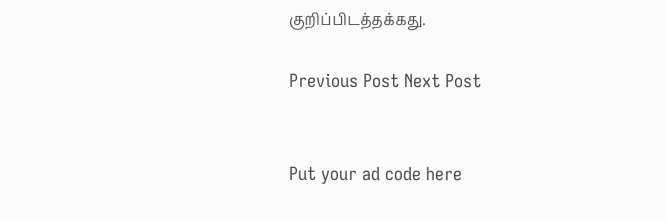குறிப்பிடத்தக்கது.

Previous Post Next Post


Put your ad code here